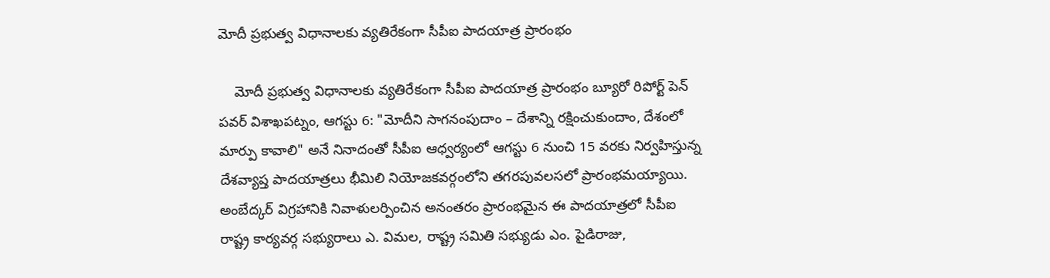మోదీ ప్రభుత్వ విధానాలకు వ్యతిరేకంగా సీపీఐ పాదయాత్ర ప్రారంభం

    మోదీ ప్రభుత్వ విధానాలకు వ్యతిరేకంగా సీపీఐ పాదయాత్ర ప్రారంభం బ్యూరో రిపోర్ట్ పెన్ పవర్ విశాఖపట్నం, ఆగస్టు 6: "మోదీని సాగనంపుదాం – దేశాన్ని రక్షించుకుందాం, దేశంలో మార్పు కావాలి" అనే నినాదంతో సీపీఐ ఆధ్వర్యంలో ఆగస్టు 6 నుంచి 15 వరకు నిర్వహిస్తున్న దేశవ్యాప్త పాదయాత్రలు భీమిలి నియోజకవర్గంలోని తగరపువలసలో ప్రారంభమయ్యాయి. అంబేద్కర్ విగ్రహానికి నివాళులర్పించిన అనంతరం ప్రారంభమైన ఈ పాదయాత్రలో సీపీఐ రాష్ట్ర కార్యవర్గ సభ్యురాలు ఎ. విమల, రాష్ట్ర సమితి సభ్యుడు ఎం. పైడిరాజు,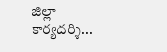జిల్లా కార్యదర్శి...